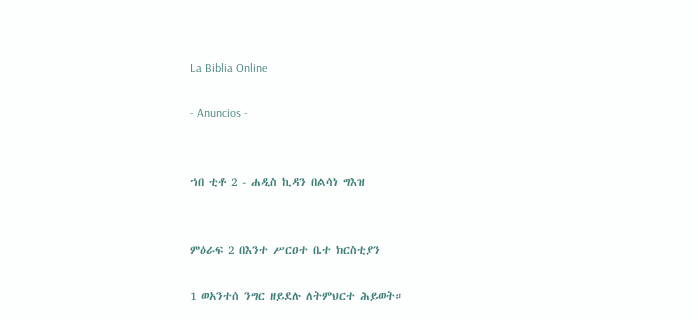La Biblia Online

- Anuncios -


ኀበ ቲቶ 2 - ሐዲስ ኪዳን በልሳነ ግእዝ


ምዕራፍ 2 በእንተ ሥርዐተ ቤተ ክርስቲያን

1 ወአንተሰ ንግር ዘይደሉ ለትምህርተ ሕይወት።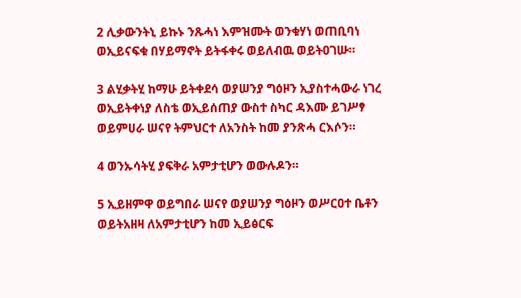2 ሊቃውንትኒ ይኩኑ ንጹሓነ እምዝሙት ወንቁሃነ ወጠቢባነ ወኢይናፍቁ በሃይማኖት ይትፋቀሩ ወይለብዉ ወይትዐገሡ።

3 ልሂቃትሂ ከማሁ ይትቀደሳ ወያሠንያ ግዕዞን ኢያስተሓውራ ነገረ ወኢይትቀነያ ለስቴ ወኢይሰጠያ ውስተ ስካር ዳእሙ ይገሥፃ ወይምሀራ ሠናየ ትምህርተ ለአንስት ከመ ያንጽሓ ርእሶን።

4 ወንኡሳትሂ ያፍቅራ አምታቲሆን ወውሉዶን።

5 ኢይዘምዋ ወይግበራ ሠናየ ወያሠንያ ግዕዞን ወሥርዐተ ቤቶን ወይትአዘዛ ለአምታቲሆን ከመ ኢይፅርፍ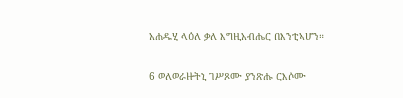አሐዱሂ ላዕለ ቃለ እግዚአብሔር በእንቲኣሆን።

6 ወለወራዙትኒ ገሥጾሙ ያንጽሑ ርእሶሙ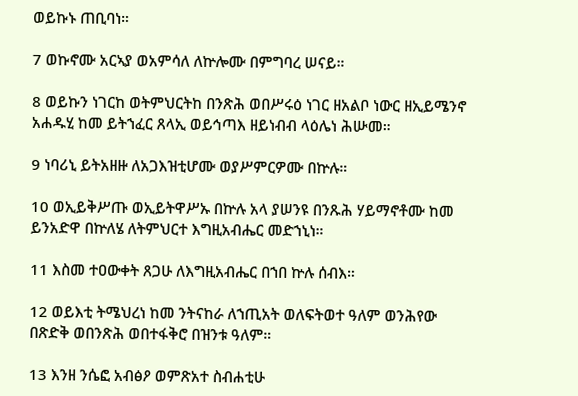ወይኩኑ ጠቢባነ።

7 ወኩኖሙ አርኣያ ወአምሳለ ለኵሎሙ በምግባረ ሠናይ።

8 ወይኩን ነገርከ ወትምህርትከ በንጽሕ ወበሥሩዕ ነገር ዘአልቦ ነውር ዘኢይሜንኖ አሐዱሂ ከመ ይትኀፈር ጸላኢ ወይኅጣእ ዘይነብብ ላዕሌነ ሕሡመ።

9 ነባሪኒ ይትአዘዙ ለአጋእዝቲሆሙ ወያሥምርዎሙ በኵሉ።

10 ወኢይቅሥጡ ወኢይትዋሥኡ በኵሉ አላ ያሠንዩ በንጹሕ ሃይማኖቶሙ ከመ ይንአድዋ በኵለሄ ለትምህርተ እግዚአብሔር መድኀኒነ።

11 እስመ ተዐውቀት ጸጋሁ ለእግዚአብሔር በኀበ ኵሉ ሰብእ።

12 ወይእቲ ትሜህረነ ከመ ንትናከራ ለኀጢአት ወለፍትወተ ዓለም ወንሕየው በጽድቅ ወበንጽሕ ወበተፋቅሮ በዝንቱ ዓለም።

13 እንዘ ንሴፎ አብፅዖ ወምጽአተ ስብሐቲሁ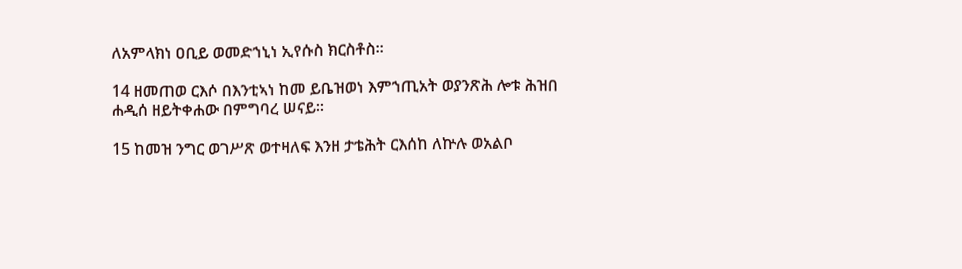ለአምላክነ ዐቢይ ወመድኀኒነ ኢየሱስ ክርስቶስ።

14 ዘመጠወ ርእሶ በእንቲኣነ ከመ ይቤዝወነ እምኀጢአት ወያንጽሕ ሎቱ ሕዝበ ሐዲሰ ዘይትቀሐው በምግባረ ሠናይ።

15 ከመዝ ንግር ወገሥጽ ወተዛለፍ እንዘ ታቴሕት ርእሰከ ለኵሉ ወአልቦ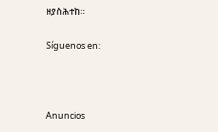ዘያስሕተከ።

Síguenos en:



Anuncios